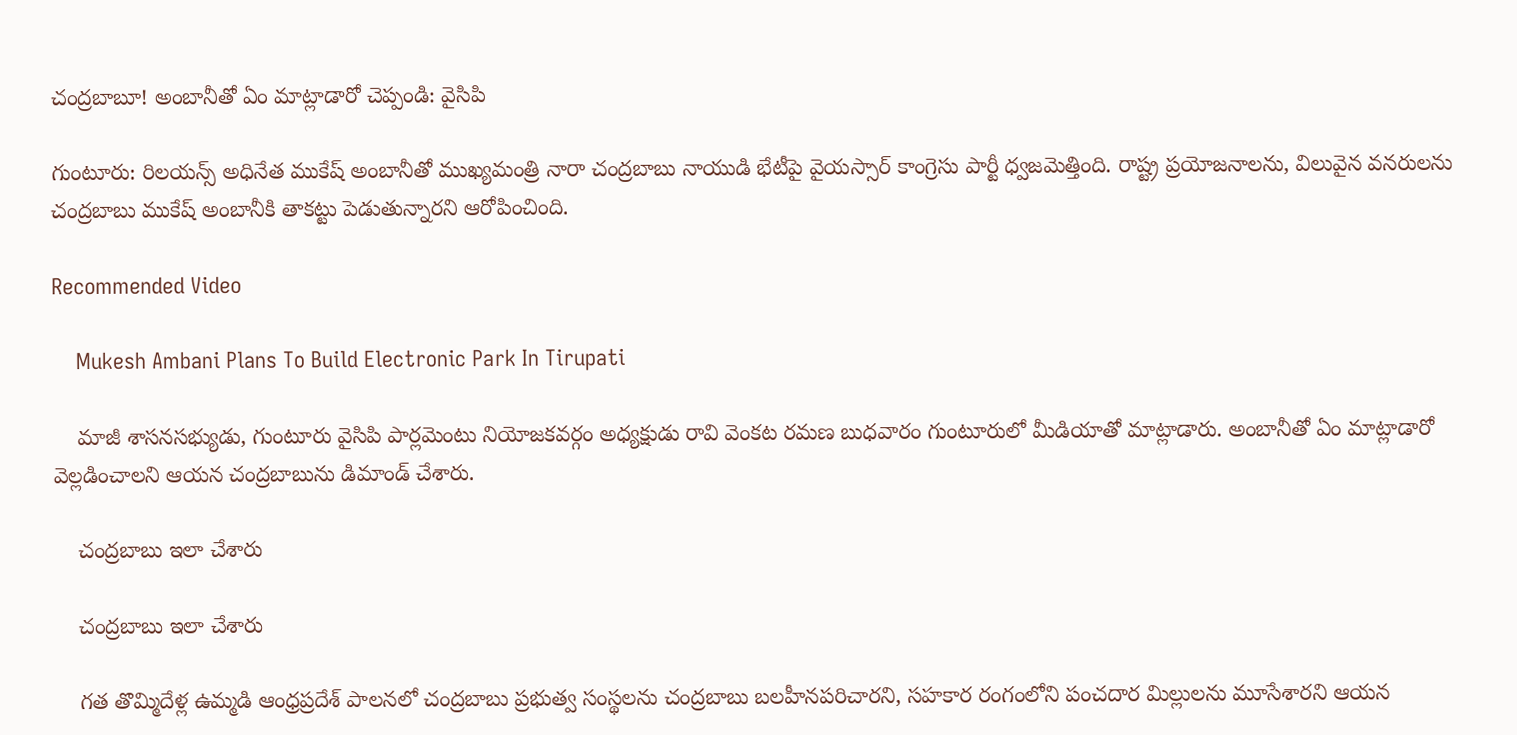చంద్రబాబూ! అంబానీతో ఏం మాట్లాడారో చెప్పండి: వైసిపి

గుంటూరు: రిలయన్స్ అధినేత ముకేష్ అంబానీతో ముఖ్యమంత్రి నారా చంద్రబాబు నాయుడి భేటీపై వైయస్సార్ కాంగ్రెసు పార్టీ ధ్వజమెత్తింది. రాష్ట్ర ప్రయోజనాలను, విలువైన వనరులను చంద్రబాబు ముకేష్ అంబానీకి తాకట్టు పెడుతున్నారని ఆరోపించింది.

Recommended Video

    Mukesh Ambani Plans To Build Electronic Park In Tirupati

    మాజీ శాసనసభ్యుడు, గుంటూరు వైసిపి పార్లమెంటు నియోజకవర్గం అధ్యక్షుడు రావి వెంకట రమణ బుధవారం గుంటూరులో మీడియాతో మాట్లాడారు. అంబానీతో ఏం మాట్లాడారో వెల్లడించాలని ఆయన చంద్రబాబును డిమాండ్ చేశారు.

    చంద్రబాబు ఇలా చేశారు

    చంద్రబాబు ఇలా చేశారు

    గత తొమ్మిదేళ్ల ఉమ్మడి ఆంధ్రప్రదేశ్ పాలనలో చంద్రబాబు ప్రభుత్వ సంస్థలను చంద్రబాబు బలహీనపరిచారని, సహకార రంగంలోని పంచదార మిల్లులను మూసేశారని ఆయన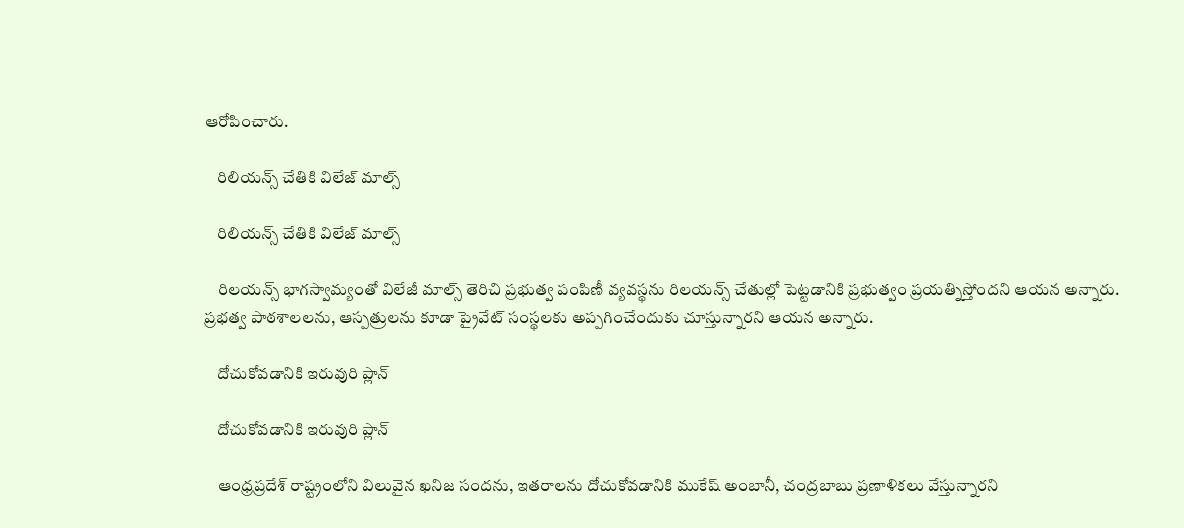ఆరోపించారు.

    రిలియన్స్ చేతికి విలేజ్ మాల్స్

    రిలియన్స్ చేతికి విలేజ్ మాల్స్

    రిలయన్స్ భాగస్వామ్యంతో విలేజీ మాల్స్ తెరిచి ప్రభుత్వ పంపిణీ వ్యవస్థను రిలయన్స్ చేతుల్లో పెట్టడానికి ప్రభుత్వం ప్రయత్నిస్తోందని ఆయన అన్నారు. ప్రభత్వ పాఠశాలలను, ఆస్పత్రులను కూడా ప్రైవేట్ సంస్థలకు అప్పగించేందుకు చూస్తున్నారని ఆయన అన్నారు.

    దోచుకోవడానికి ఇరువురి ప్లాన్

    దోచుకోవడానికి ఇరువురి ప్లాన్

    ఆంధ్రప్రదేశ్ రాష్ట్రంలోని విలువైన ఖనిజ సందను, ఇతరాలను దోచుకోవడానికి ముకేష్ అంబానీ, చంద్రబాబు ప్రణాళికలు వేస్తున్నారని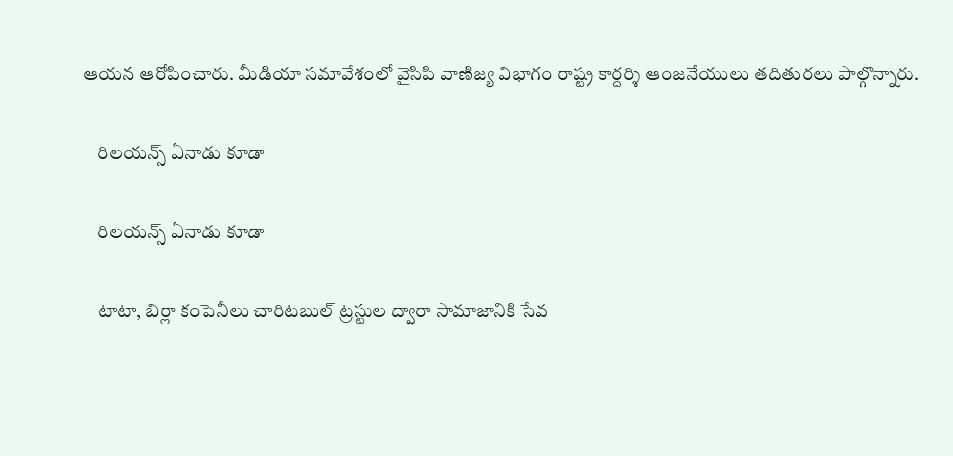ఆయన ఆరోపించారు. మీడియా సమావేశంలో వైసిపి వాణిజ్య విభాగం రాష్ట్ర కార్దర్శి ఆంజనేయులు తదితురలు పాల్గొన్నారు.

    రిలయన్స్ ఏనాడు కూడా

    రిలయన్స్ ఏనాడు కూడా

    టాటా, బిర్లా కంపెనీలు చారిటబుల్ ట్రస్టుల ద్వారా సామాజానికి సేవ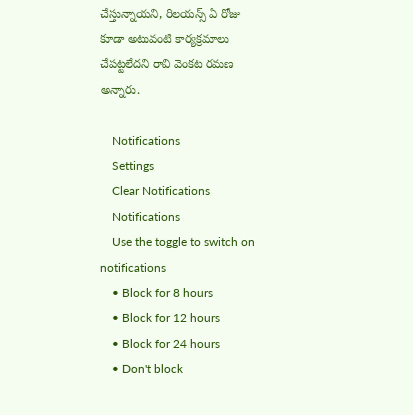చేస్తున్నాయని, రిలయన్స్ ఏ రోజు కూడా అటువంటి కార్యక్రమాలు చేపట్టలేదని రావి వెంకట రమణ అన్నారు.

    Notifications
    Settings
    Clear Notifications
    Notifications
    Use the toggle to switch on notifications
    • Block for 8 hours
    • Block for 12 hours
    • Block for 24 hours
    • Don't block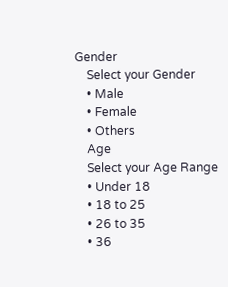Gender
    Select your Gender
    • Male
    • Female
    • Others
    Age
    Select your Age Range
    • Under 18
    • 18 to 25
    • 26 to 35
    • 36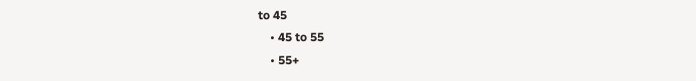to 45
    • 45 to 55
    • 55+